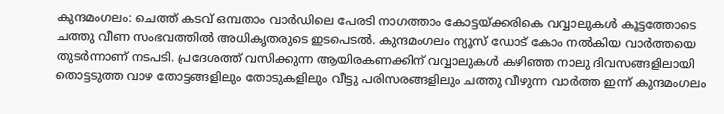കുന്ദമംഗലം: ചെത്ത് കടവ് ഒമ്പതാം വാർഡിലെ പേരടി നാഗത്താം കോട്ടയ്ക്കരികെ വവ്വാലുകൾ കൂട്ടത്തോടെ ചത്തു വീണ സംഭവത്തിൽ അധികൃതരുടെ ഇടപെടൽ. കുന്ദമംഗലം ന്യൂസ് ഡോട് കോം നൽകിയ വാർത്തയെ തുടർന്നാണ് നടപടി. പ്രദേശത്ത് വസിക്കുന്ന ആയിരകണക്കിന് വവ്വാലുകൾ കഴിഞ്ഞ നാലു ദിവസങ്ങളിലായി തൊട്ടടുത്ത വാഴ തോട്ടങ്ങളിലും തോടുകളിലും വീട്ടു പരിസരങ്ങളിലും ചത്തു വീഴുന്ന വാർത്ത ഇന്ന് കുന്ദമംഗലം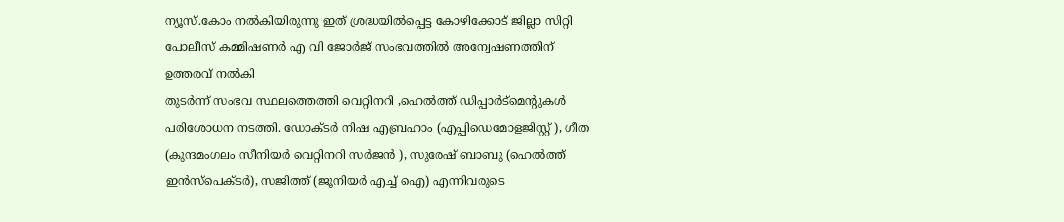ന്യൂസ്.കോം നൽകിയിരുന്നു ഇത് ശ്രദ്ധയിൽപ്പെട്ട കോഴിക്കോട് ജില്ലാ സിറ്റി പോലീസ് കമ്മിഷണർ എ വി ജോർജ് സംഭവത്തിൽ അന്വേഷണത്തിന് ഉത്തരവ് നൽകി
തുടർന്ന് സംഭവ സ്ഥലത്തെത്തി വെറ്റിനറി ,ഹെൽത്ത് ഡിപ്പാർട്മെന്റുകൾ പരിശോധന നടത്തി. ഡോക്ടർ നിഷ എബ്രഹാം (എപ്പിഡെമോളജിസ്റ്റ് ), ഗീത (കുന്ദമംഗലം സീനിയർ വെറ്റിനറി സർജൻ ), സുരേഷ് ബാബു (ഹെൽത്ത് ഇൻസ്പെക്ടർ), സജിത്ത് (ജൂനിയർ എച്ച് ഐ) എന്നിവരുടെ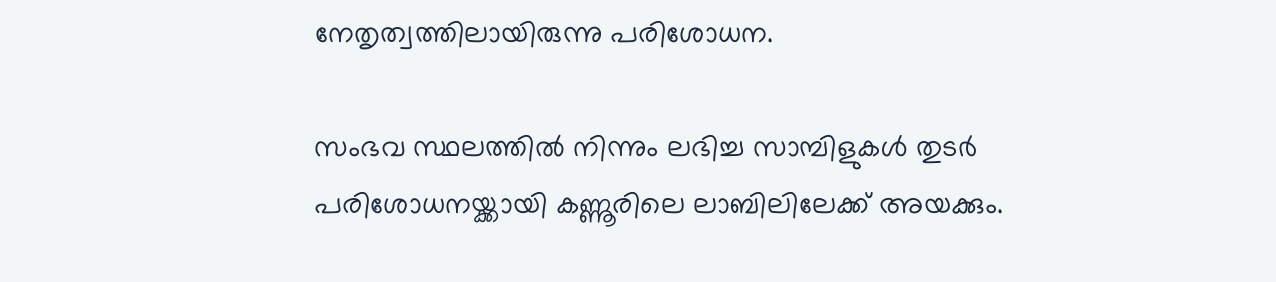നേതൃത്വത്തിലായിരുന്നു പരിശോധന.

സംഭവ സ്ഥലത്തിൽ നിന്നും ലഭിച്ച സാമ്പിളുകൾ തുടർ പരിശോധനയ്ക്കായി കണ്ണൂരിലെ ലാബിലിലേക്ക് അയക്കും.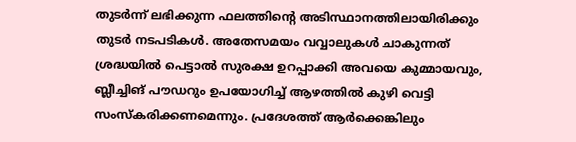തുടർന്ന് ലഭിക്കുന്ന ഫലത്തിന്റെ അടിസ്ഥാനത്തിലായിരിക്കും തുടർ നടപടികൾ. അതേസമയം വവ്വാലുകൾ ചാകുന്നത് ശ്രദ്ധയിൽ പെട്ടാൽ സുരക്ഷ ഉറപ്പാക്കി അവയെ കുമ്മായവും, ബ്ലീച്ചിങ് പൗഡറും ഉപയോഗിച്ച് ആഴത്തിൽ കുഴി വെട്ടി സംസ്കരിക്കണമെന്നും. പ്രദേശത്ത് ആർക്കെങ്കിലും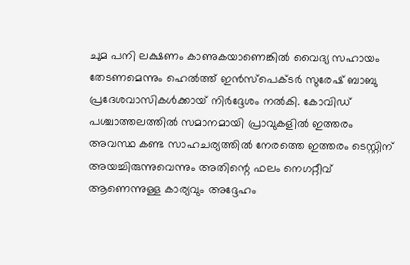ചുമ പനി ലക്ഷണം കാണുകയാണെങ്കിൽ വൈദ്യ സഹായം തേടണമെന്നും ഹെൽത്ത് ഇൻസ്പെക്ടർ സുരേഷ് ബാബു പ്രദേശവാസികൾക്കായ് നിർദ്ദേശം നൽകി. കോവിഡ് പശ്ചാത്തലത്തിൽ സമാനമായി പ്രാവുകളിൽ ഇത്തരം അവസ്ഥ കണ്ട സാഹചര്യത്തിൽ നേരത്തെ ഇത്തരം ടെസ്റ്റിന് അയച്ചിരുന്നുവെന്നും അതിന്റെ ഫലം നെഗറ്റീവ് ആണെന്നുള്ള കാര്യവും അദ്ദേഹം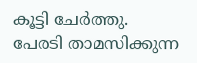കൂട്ടി ചേർത്തു.
പേരടി താമസിക്കുന്ന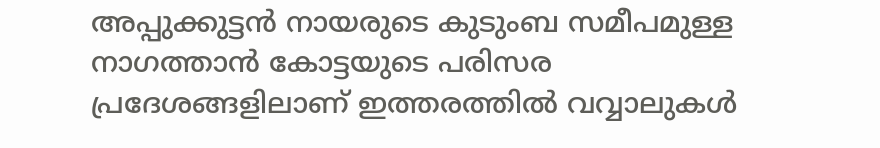അപ്പുക്കുട്ടൻ നായരുടെ കുടുംബ സമീപമുള്ള നാഗത്താൻ കോട്ടയുടെ പരിസര പ്രദേശങ്ങളിലാണ് ഇത്തരത്തിൽ വവ്വാലുകൾ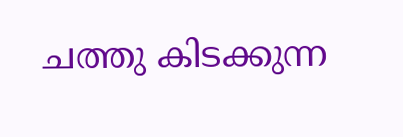ചത്തു കിടക്കുന്ന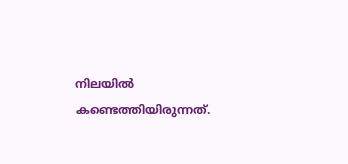നിലയിൽ കണ്ടെത്തിയിരുന്നത്.